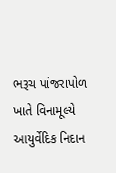ભરૂચ પાંજરાપોળ ખાતે વિનામૂલ્યે આયુર્વેદિક નિદાન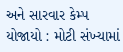અને સારવાર કેમ્પ યોજાયો : મોટી સંખ્યામાં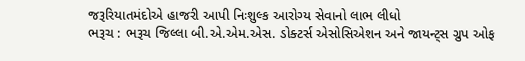જરૂરિયાતમંદોએ હાજરી આપી નિઃશુલ્ક આરોગ્ય સેવાનો લાભ લીધો
ભરૂચ : ભરૂચ જિલ્લા બી.એ.એમ.એસ. ડોક્ટર્સ એસોસિએશન અને જાયન્ટ્સ ગ્રુપ ઓફ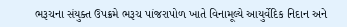ભરૂચના સંયુક્ત ઉપક્રમે ભરૂચ પાંજરાપોળ ખાતે વિનામૂલ્યે આયુર્વેદિક નિદાન અને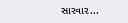સારવાર...